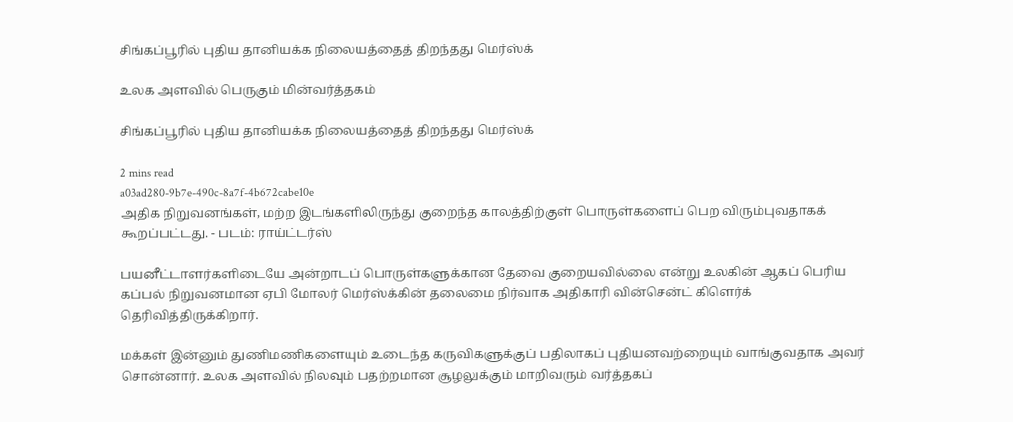சிங்கப்பூரில் புதிய தானியக்க நிலையத்தைத் திறந்தது மெர்ஸ்க்

உலக அளவில் பெருகும் மின்வர்த்தகம்

சிங்கப்பூரில் புதிய தானியக்க நிலையத்தைத் திறந்தது மெர்ஸ்க்

2 mins read
a03ad280-9b7e-490c-8a7f-4b672cabe10e
அதிக நிறுவனங்கள், மற்ற இடங்களிலிருந்து குறைந்த காலத்திற்குள் பொருள்களைப் பெற விரும்புவதாகக் கூறப்பட்டது. - படம்: ராய்ட்டர்ஸ்

பயனீட்டாளர்களிடையே அன்றாடப் பொருள்களுக்கான தேவை குறையவில்லை என்று உலகின் ஆகப் பெரிய கப்பல் நிறுவனமான ஏபி மோலர் மெர்ஸ்க்கின் தலைமை நிர்வாக அதிகாரி வின்சென்ட் கிளெர்க் தெரிவித்திருக்கிறார்.

மக்கள் இன்னும் துணிமணிகளையும் உடைந்த கருவிகளுக்குப் பதிலாகப் புதியனவற்றையும் வாங்குவதாக அவர் சொன்னார். உலக அளவில் நிலவும் பதற்றமான சூழலுக்கும் மாறிவரும் வர்த்தகப்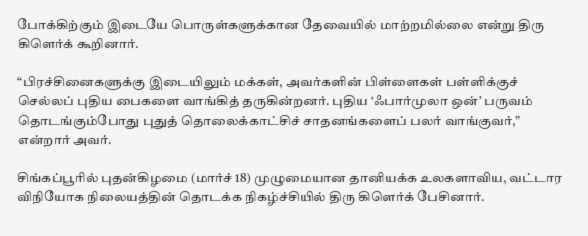போக்கிற்கும் இடையே பொருள்களுக்கான தேவையில் மாற்றமில்லை என்று திரு கிளெர்க் கூறினார்.

“பிரச்சினைகளுக்கு இடையிலும் மக்கள், அவர்களின் பிள்ளைகள் பள்ளிக்குச் செல்லப் புதிய பைகளை வாங்கித் தருகின்றனர். புதிய ‘ஃபார்முலா ஒன்’ பருவம் தொடங்கும்போது புதுத் தொலைக்காட்சிச் சாதனங்களைப் பலர் வாங்குவர்,” என்றார் அவர்.

சிங்கப்பூரில் புதன்கிழமை (மார்ச் 18) முழுமையான தானியக்க உலகளாவிய, வட்டார விநியோக நிலையத்தின் தொடக்க நிகழ்ச்சியில் திரு கிளெர்க் பேசினார்.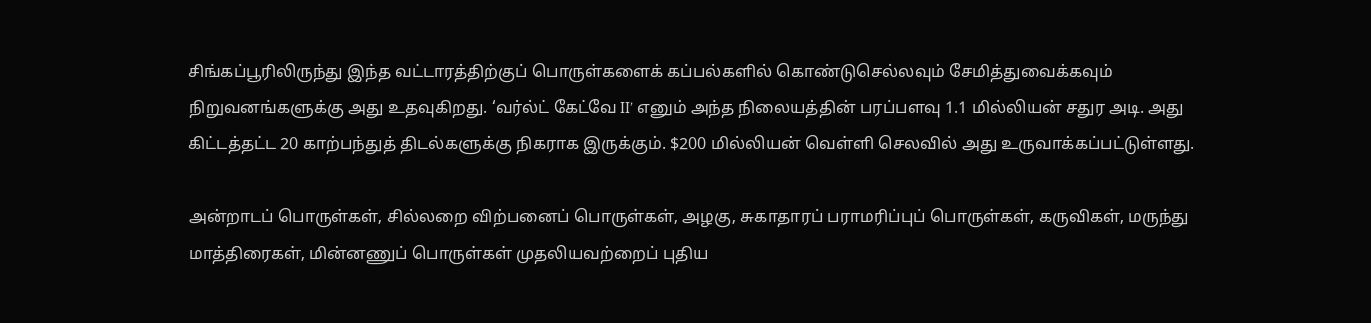சிங்கப்பூரிலிருந்து இந்த வட்டாரத்திற்குப் பொருள்களைக் கப்பல்களில் கொண்டுசெல்லவும் சேமித்துவைக்கவும் நிறுவனங்களுக்கு அது உதவுகிறது. ‘வர்ல்ட் கேட்வே II’ எனும் அந்த நிலையத்தின் பரப்பளவு 1.1 மில்லியன் சதுர அடி. அது கிட்டத்தட்ட 20 காற்பந்துத் திடல்களுக்கு நிகராக இருக்கும். $200 மில்லியன் வெள்ளி செலவில் அது உருவாக்கப்பட்டுள்ளது.

அன்றாடப் பொருள்கள், சில்லறை விற்பனைப் பொருள்கள், அழகு, சுகாதாரப் பராமரிப்புப் பொருள்கள், கருவிகள், மருந்து மாத்திரைகள், மின்னணுப் பொருள்கள் முதலியவற்றைப் புதிய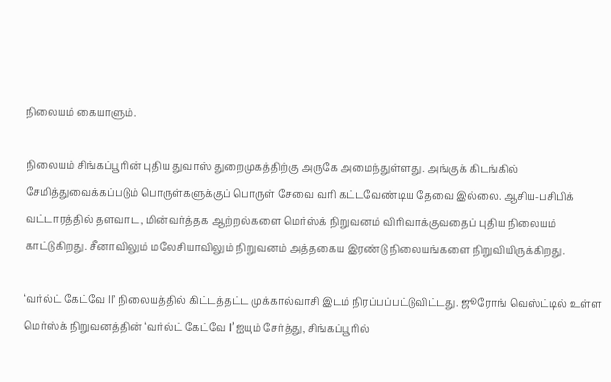நிலையம் கையாளும்.

நிலையம் சிங்கப்பூரின் புதிய துவாஸ் துறைமுகத்திற்கு அருகே அமைந்துள்ளது. அங்குக் கிடங்கில் சேமித்துவைக்கப்படும் பொருள்களுக்குப் பொருள் சேவை வரி கட்டவேண்டிய தேவை இல்லை. ஆசிய-பசிபிக் வட்டாரத்தில் தளவாட, மின்வர்த்தக ஆற்றல்களை மெர்ஸ்க் நிறுவனம் விரிவாக்குவதைப் புதிய நிலையம் காட்டுகிறது. சீனாவிலும் மலேசியாவிலும் நிறுவனம் அத்தகைய இரண்டு நிலையங்களை நிறுவியிருக்கிறது.

‘வர்ல்ட் கேட்வே ‌II’ நிலையத்தில் கிட்டத்தட்ட முக்கால்வாசி இடம் நிரப்பப்பட்டுவிட்டது. ஜூரோங் வெஸ்ட்டில் உள்ள மெர்ஸ்க் நிறுவனத்தின் ‘வர்ல்ட் கேட்வே I’ஐயும் சேர்த்து, சிங்கப்பூரில்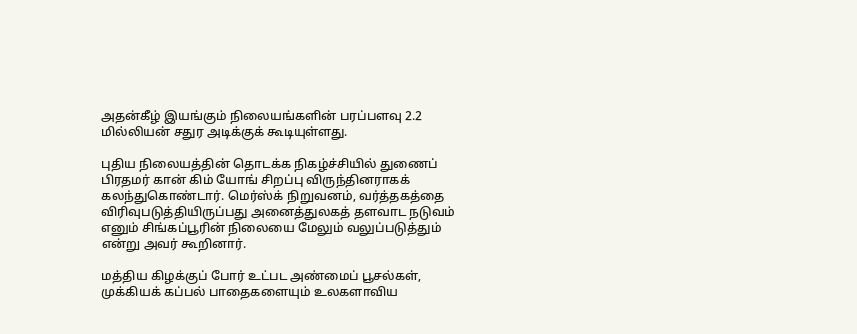அதன்கீழ் இயங்கும் நிலையங்களின் பரப்பளவு 2.2 மில்லியன் சதுர அடிக்குக் கூடியுள்ளது.

புதிய நிலையத்தின் தொடக்க நிகழ்ச்சியில் துணைப் பிரதமர் கான் கிம் யோங் சிறப்பு விருந்தினராகக் கலந்துகொண்டார். மெர்ஸ்க் நிறுவனம், வர்த்தகத்தை விரிவுபடுத்தியிருப்பது அனைத்துலகத் தளவாட நடுவம் எனும் சிங்கப்பூரின் நிலையை மேலும் வலுப்படுத்தும் என்று அவர் கூறினார்.

மத்திய கிழக்குப் போர் உட்பட அண்மைப் பூசல்கள், முக்கியக் கப்பல் பாதைகளையும் உலகளாவிய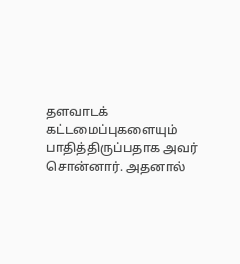தளவாடக் கட்டமைப்புகளையும் பாதித்திருப்பதாக அவர் சொன்னார். அதனால்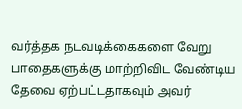வர்த்தக நடவடிக்கைகளை வேறு பாதைகளுக்கு மாற்றிவிட வேண்டிய தேவை ஏற்பட்டதாகவும் அவர்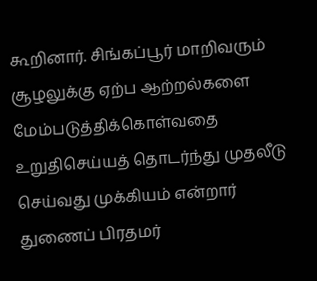கூறினார். சிங்கப்பூர் மாறிவரும் சூழலுக்கு ஏற்ப ஆற்றல்களை மேம்படுத்திக்கொள்வதை உறுதிசெய்யத் தொடர்ந்து முதலீடு செய்வது முக்கியம் என்றார் துணைப் பிரதமர்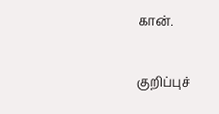கான்.

குறிப்புச்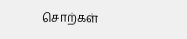சொற்கள்